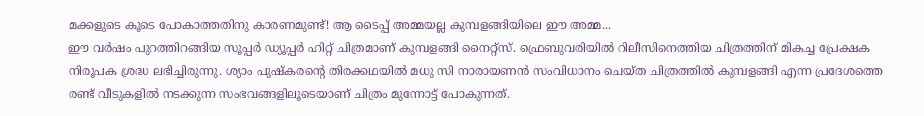മക്കളുടെ കൂടെ പോകാത്തതിനു കാരണമുണ്ട്! ആ ടൈപ്പ് അമ്മയല്ല കുമ്പളങ്ങിയിലെ ഈ അമ്മ...
ഈ വർഷം പുറത്തിറങ്ങിയ സൂപ്പർ ഡ്യൂപ്പർ ഹിറ്റ് ചിത്രമാണ് കുമ്പളങ്ങി നൈറ്റ്സ്. ഫ്രെബുവരിയിൽ റിലീസിനെത്തിയ ചിത്രത്തിന് മികച്ച പ്രേക്ഷക നിരൂപക ശ്രദ്ധ ലഭിച്ചിരുന്നു. ശ്യാം പുഷ്കരന്റെ തിരക്കഥയിൽ മധു സി നാരായണൻ സംവിധാനം ചെയ്ത ചിത്രത്തിൽ കുമ്പളങ്ങി എന്ന പ്രദേശത്തെ രണ്ട് വീടുകളിൽ നടക്കുന്ന സംഭവങ്ങളിലൂടെയാണ് ചിത്രം മുന്നോട്ട് പോകുന്നത്.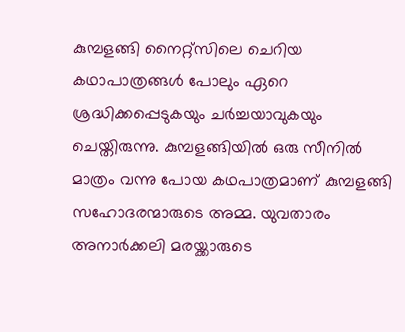കുമ്പളങ്ങി നൈറ്റ്സിലെ ചെറിയ കഥാപാത്രങ്ങൾ പോലും ഏറെ ശ്രദ്ധിക്കപ്പെടുകയും ചർച്ചയാവുകയും ചെയ്തിരുന്നു. കുമ്പളങ്ങിയിൽ ഒരു സീനിൽ മാത്രം വന്നു പോയ കഥപാത്രമാണ് കുമ്പളങ്ങി സഹോദരന്മാരുടെ അമ്മ. യുവതാരം അനാർക്കലി മരയ്ക്കാരുടെ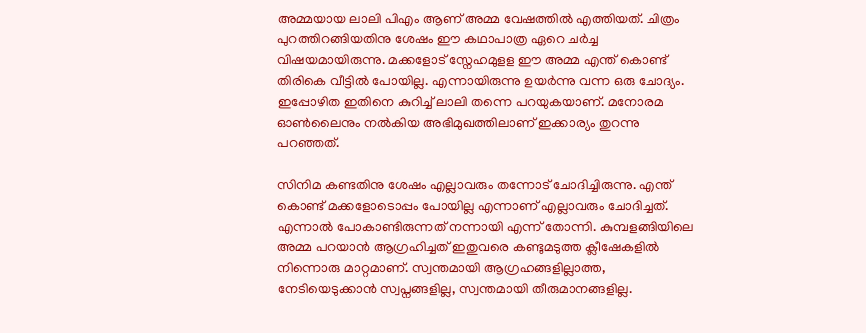അമ്മയായ ലാലി പിഎം ആണ് അമ്മ വേഷത്തിൽ എത്തിയത്. ചിത്രം പുറത്തിറങ്ങിയതിനു ശേഷം ഈ കഥാപാത്ര ഏറെ ചർച്ച വിഷയമായിരുന്നു. മക്കളോട് സ്നേഹമുളള ഈ അമ്മ എന്ത് കൊണ്ട് തിരികെ വീട്ടിൽ പോയില്ല. എന്നായിരുന്നു ഉയർന്നു വന്ന ഒരു ചോദ്യം. ഇപ്പോഴിത ഇതിനെ കുറിച്ച് ലാലി തന്നെ പറയുകയാണ്. മനോരമ ഓൺലൈനും നൽകിയ അഭിമുഖത്തിലാണ് ഇക്കാര്യം തുറന്നു പറഞ്ഞത്.

സിനിമ കണ്ടതിനു ശേഷം എല്ലാവരും തന്നോട് ചോദിച്ചിരുന്നു. എന്ത് കൊണ്ട് മക്കളോടൊപ്പം പോയില്ല എന്നാണ് എല്ലാവരും ചോദിച്ചത്. എന്നാൽ പോകാണ്ടിരുന്നത് നന്നായി എന്ന് തോന്നി. കുമ്പളങ്ങിയിലെ അമ്മ പറയാൻ ആഗ്രഹിച്ചത് ഇതുവരെ കണ്ടുമടുത്ത ക്ലീഷേകളിൽ നിന്നൊരു മാറ്റമാണ്. സ്വന്തമായി ആഗ്രഹങ്ങളില്ലാത്ത, നേടിയെടുക്കാൻ സ്വപ്നങ്ങളില്ല, സ്വന്തമായി തീരുമാനങ്ങളില്ല.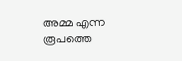അമ്മ എന്ന രൂപത്തെ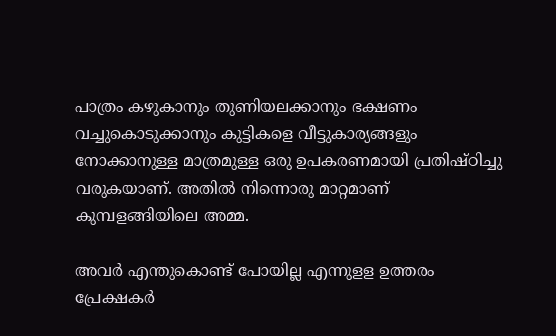പാത്രം കഴുകാനും തുണിയലക്കാനും ഭക്ഷണം വച്ചുകൊടുക്കാനും കുട്ടികളെ വീട്ടുകാര്യങ്ങളും നോക്കാനുള്ള മാത്രമുള്ള ഒരു ഉപകരണമായി പ്രതിഷ്ഠിച്ചു വരുകയാണ്. അതിൽ നിന്നൊരു മാറ്റമാണ് കുമ്പളങ്ങിയിലെ അമ്മ.

അവർ എന്തുകൊണ്ട് പോയില്ല എന്നുളള ഉത്തരം പ്രേക്ഷകർ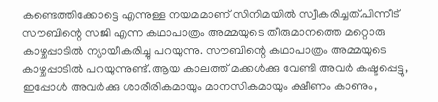കണ്ടെത്തിക്കോട്ടെ എന്നുള്ള നയമമാണ് സിനിമയിൽ സ്വീകരിച്ചത്.പിന്നീട് സൗബിന്റെ സജി എന്ന കഥാപാത്രം അമ്മയുടെ തീരുമാനത്തെ മറ്റൊരു കാഴ്ചപ്പാടിൽ ന്യായീകരിച്ചു പറയുന്നു. സൗബിന്റെ കഥാപാത്രം അമ്മയുടെ കാഴ്ചപ്പാടിൽ പറയുന്നുണ്ട്.ആയ കാലത്ത് മക്കൾക്കു വേണ്ടി അവർ കഷ്ടപ്പെട്ടു, ഇപ്പോൾ അവർക്കു ശാരീരികമായും മാനസികമായും ക്ഷീണം കാണും,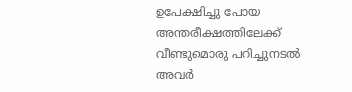ഉപേക്ഷിച്ചു പോയ അന്തരീക്ഷത്തിലേക്ക് വീണ്ടുമൊരു പറിച്ചുനടൽ അവർ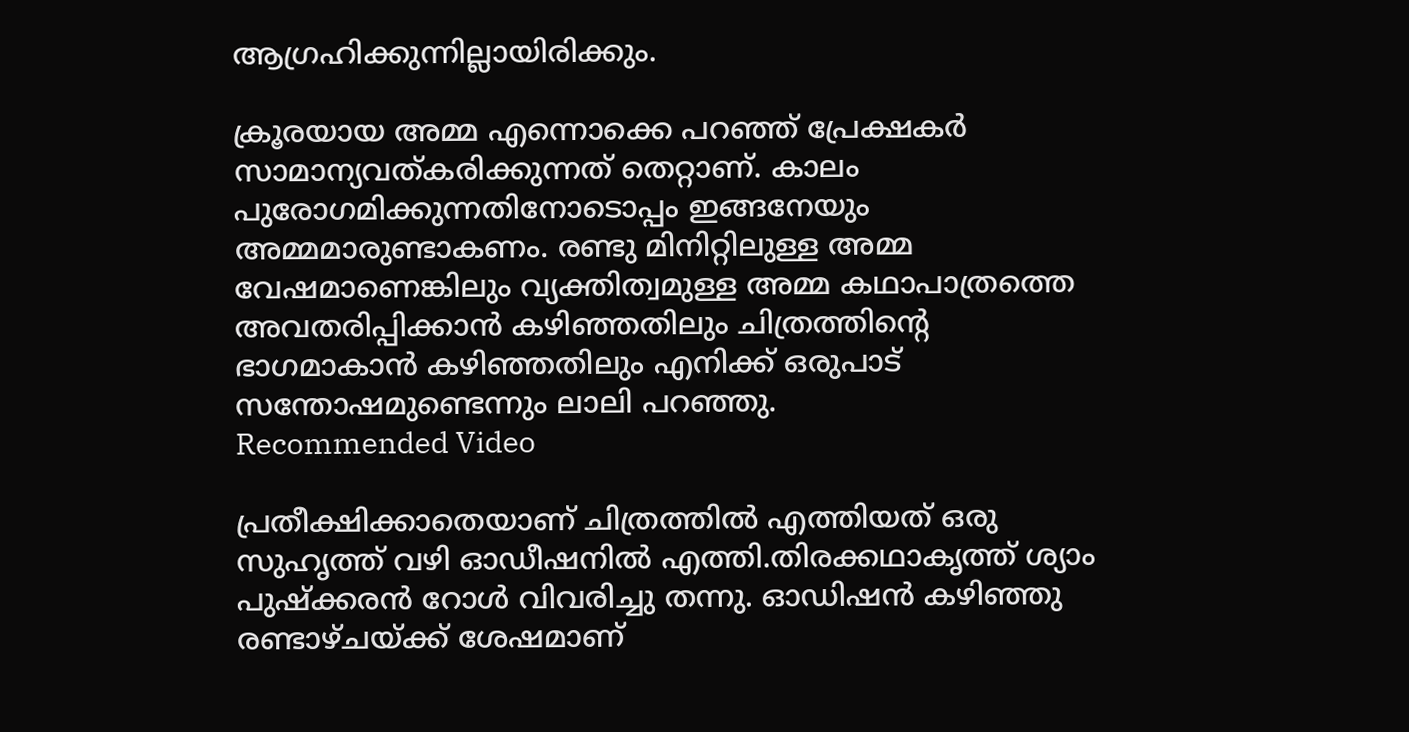ആഗ്രഹിക്കുന്നില്ലായിരിക്കും.

ക്രൂരയായ അമ്മ എന്നൊക്കെ പറഞ്ഞ് പ്രേക്ഷകർ സാമാന്യവത്കരിക്കുന്നത് തെറ്റാണ്. കാലം പുരോഗമിക്കുന്നതിനോടൊപ്പം ഇങ്ങനേയും അമ്മമാരുണ്ടാകണം. രണ്ടു മിനിറ്റിലുള്ള അമ്മ വേഷമാണെങ്കിലും വ്യക്തിത്വമുള്ള അമ്മ കഥാപാത്രത്തെ അവതരിപ്പിക്കാൻ കഴിഞ്ഞതിലും ചിത്രത്തിന്റെ ഭാഗമാകാൻ കഴിഞ്ഞതിലും എനിക്ക് ഒരുപാട് സന്തോഷമുണ്ടെന്നും ലാലി പറഞ്ഞു.
Recommended Video

പ്രതീക്ഷിക്കാതെയാണ് ചിത്രത്തിൽ എത്തിയത് ഒരു സുഹൃത്ത് വഴി ഓഡീഷനിൽ എത്തി.തിരക്കഥാകൃത്ത് ശ്യാം പുഷ്ക്കരൻ റോൾ വിവരിച്ചു തന്നു. ഓഡിഷൻ കഴിഞ്ഞു രണ്ടാഴ്ചയ്ക്ക് ശേഷമാണ്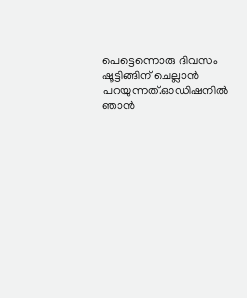പെട്ടെന്നൊരു ദിവസം ഷൂട്ടിങ്ങിന് ചെല്ലാൻ പറയുന്നത്.ഓഡിഷനിൽ ഞാൻ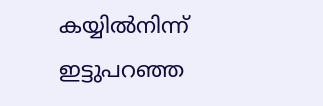കയ്യിൽനിന്ന് ഇട്ടുപറഞ്ഞ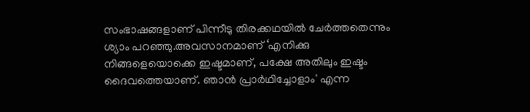സംഭാഷങ്ങളാണ് പിന്നീടു തിരക്കഥയിൽ ചേർത്തതെന്നും ശ്യാം പറഞ്ഞു.അവസാനമാണ് ‘എനിക്കു നിങ്ങളെയൊക്കെ ഇഷ്ടമാണ്, പക്ഷേ അതിലും ഇഷ്ടം ദൈവത്തെയാണ്. ഞാൻ പ്രാർഥിച്ചോളാം' എന്ന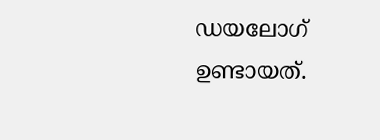ഡയലോഗ് ഉണ്ടായത്.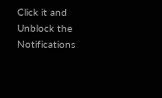Click it and Unblock the Notifications